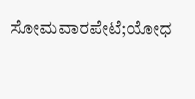ಸೋಮವಾರಪೇಟೆ;ಯೋಧ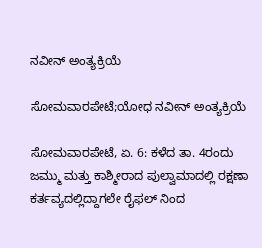ನವೀನ್ ಅಂತ್ಯಕ್ರಿಯೆ

ಸೋಮವಾರಪೇಟೆ;ಯೋಧ ನವೀನ್ ಅಂತ್ಯಕ್ರಿಯೆ

ಸೋಮವಾರಪೇಟೆ, ಏ. 6: ಕಳೆದ ತಾ. 4ರಂದು ಜಮ್ಮು ಮತ್ತು ಕಾಶ್ಮೀರಾದ ಪುಲ್ವಾಮಾದಲ್ಲಿ ರಕ್ಷಣಾ ಕರ್ತವ್ಯದಲ್ಲಿದ್ದಾಗಲೇ ರೈಫಲ್‌ ನಿಂದ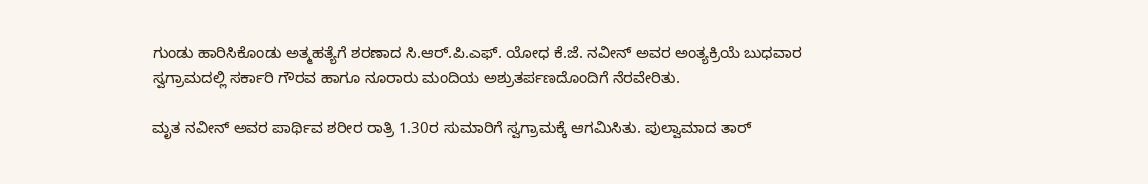ಗುಂಡು ಹಾರಿಸಿಕೊಂಡು ಅತ್ಮಹತ್ಯೆಗೆ ಶರಣಾದ ಸಿ.ಆರ್.ಪಿ.ಎಫ್. ಯೋಧ ಕೆ.ಜೆ. ನವೀನ್ ಅವರ ಅಂತ್ಯಕ್ರಿಯೆ ಬುಧವಾರ ಸ್ವಗ್ರಾಮದಲ್ಲಿ ಸರ್ಕಾರಿ ಗೌರವ ಹಾಗೂ ನೂರಾರು ಮಂದಿಯ ಅಶ್ರುತರ್ಪಣದೊಂದಿಗೆ ನೆರವೇರಿತು.

ಮೃತ ನವೀನ್ ಅವರ ಪಾರ್ಥಿವ ಶರೀರ ರಾತ್ರಿ 1.30ರ ಸುಮಾರಿಗೆ ಸ್ವಗ್ರಾಮಕ್ಕೆ ಆಗಮಿಸಿತು. ಪುಲ್ವಾಮಾದ ತಾರ್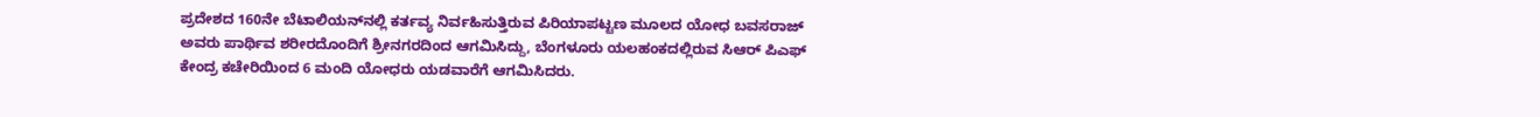ಪ್ರದೇಶದ 160ನೇ ಬೆಟಾಲಿಯನ್‌ನಲ್ಲಿ ಕರ್ತವ್ಯ ನಿರ್ವಹಿಸುತ್ತಿರುವ ಪಿರಿಯಾಪಟ್ಟಣ ಮೂಲದ ಯೋಧ ಬವಸರಾಜ್ ಅವರು ಪಾರ್ಥಿವ ಶರೀರದೊಂದಿಗೆ ಶ್ರೀನಗರದಿಂದ ಆಗಮಿಸಿದ್ದು, ಬೆಂಗಳೂರು ಯಲಹಂಕದಲ್ಲಿರುವ ಸಿಆ‌ರ್ ಪಿಎಫ್ ಕೇಂದ್ರ ಕಚೇರಿಯಿಂದ 6 ಮಂದಿ ಯೋಧರು ಯಡವಾರೆಗೆ ಆಗಮಿಸಿದರು.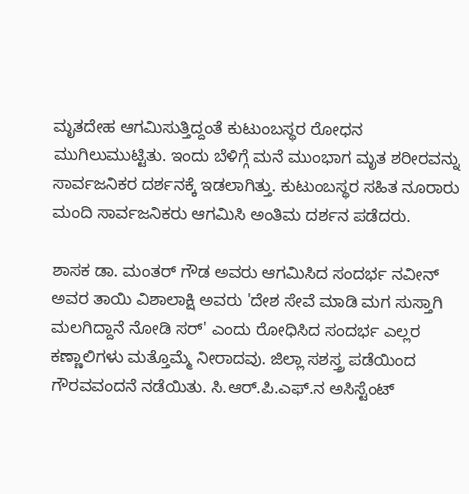ಮೃತದೇಹ ಆಗಮಿಸುತ್ತಿದ್ದಂತೆ ಕುಟುಂಬಸ್ಥರ ರೋಧನ ಮುಗಿಲುಮುಟ್ಟಿತು. ಇಂದು ಬೆಳಿಗ್ಗೆ ಮನೆ ಮುಂಭಾಗ ಮೃತ ಶರೀರವನ್ನು ಸಾರ್ವಜನಿಕರ ದರ್ಶನಕ್ಕೆ ಇಡಲಾಗಿತ್ತು. ಕುಟುಂಬಸ್ಥರ ಸಹಿತ ನೂರಾರು ಮಂದಿ ಸಾರ್ವಜನಿಕರು ಆಗಮಿಸಿ ಅಂತಿಮ ದರ್ಶನ ಪಡೆದರು.

ಶಾಸಕ ಡಾ. ಮಂತರ್ ಗೌಡ ಅವರು ಆಗಮಿಸಿದ ಸಂದರ್ಭ ನವೀನ್ ಅವರ ತಾಯಿ ವಿಶಾಲಾಕ್ಷಿ ಅವರು 'ದೇಶ ಸೇವೆ ಮಾಡಿ ಮಗ ಸುಸ್ತಾಗಿ ಮಲಗಿದ್ದಾನೆ ನೋಡಿ ಸರ್' ಎಂದು ರೋಧಿಸಿದ ಸಂದರ್ಭ ಎಲ್ಲರ ಕಣ್ಣಾಲಿಗಳು ಮತ್ತೊಮ್ಮೆ ನೀರಾದವು. ಜಿಲ್ಲಾ ಸಶಸ್ತ್ರ ಪಡೆಯಿಂದ ಗೌರವವಂದನೆ ನಡೆಯಿತು. ಸಿ.ಆರ್.ಪಿ.ಎಫ್.ನ ಅಸಿಸ್ಟೆಂಟ್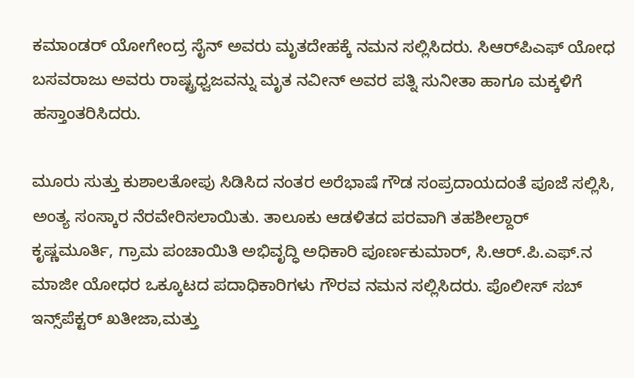ಕಮಾಂಡರ್ ಯೋಗೇಂದ್ರ ಸೈನ್ ಅವರು ಮೃತದೇಹಕ್ಕೆ ನಮನ ಸಲ್ಲಿಸಿದರು. ಸಿಆರ್‌ಪಿಎಫ್ ಯೋಧ ಬಸವರಾಜು ಅವರು ರಾಷ್ಟ್ರಧ್ವಜವನ್ನು ಮೃತ ನವೀನ್ ಅವರ ಪತ್ನಿ ಸುನೀತಾ ಹಾಗೂ ಮಕ್ಕಳಿಗೆ ಹಸ್ತಾಂತರಿಸಿದರು.

ಮೂರು ಸುತ್ತು ಕುಶಾಲತೋಪು ಸಿಡಿಸಿದ ನಂತರ ಅರೆಭಾಷೆ ಗೌಡ ಸಂಪ್ರದಾಯದಂತೆ ಪೂಜೆ ಸಲ್ಲಿಸಿ, ಅಂತ್ಯ ಸಂಸ್ಕಾರ ನೆರವೇರಿಸಲಾಯಿತು. ತಾಲೂಕು ಆಡಳಿತದ ಪರವಾಗಿ ತಹಶೀಲ್ದಾರ್ ಕೃಷ್ಣಮೂರ್ತಿ, ಗ್ರಾಮ ಪಂಚಾಯಿತಿ ಅಭಿವೃದ್ಧಿ ಅಧಿಕಾರಿ ಪೂರ್ಣಕುಮಾರ್, ಸಿ.ಆರ್.ಪಿ.ಎಫ್.ನ ಮಾಜೀ ಯೋಧರ ಒಕ್ಕೂಟದ ಪದಾಧಿಕಾರಿಗಳು ಗೌರವ ನಮನ ಸಲ್ಲಿಸಿದರು. ಪೊಲೀಸ್ ಸಬ್ ಇನ್ಸ್‌ಪೆಕ್ಟರ್ ಖತೀಜಾ‌,ಮತ್ತು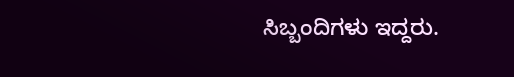ಸಿಬ್ಬಂದಿಗಳು ‌ಇದ್ದರು.